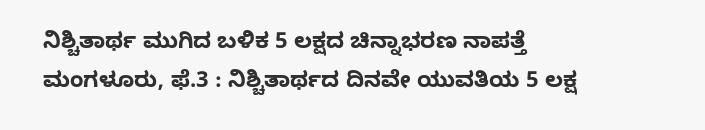ನಿಶ್ಚಿತಾರ್ಥ ಮುಗಿದ ಬಳಿಕ 5 ಲಕ್ಷದ ಚಿನ್ನಾಭರಣ ನಾಪತ್ತೆ
ಮಂಗಳೂರು, ಫೆ.3 : ನಿಶ್ಚಿತಾರ್ಥದ ದಿನವೇ ಯುವತಿಯ 5 ಲಕ್ಷ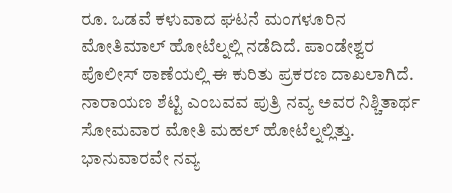ರೂ. ಒಡವೆ ಕಳುವಾದ ಘಟನೆ ಮಂಗಳೂರಿನ ಮೋತಿಮಾಲ್ ಹೋಟೆಲ್ನಲ್ಲಿ ನಡೆದಿದೆ. ಪಾಂಡೇಶ್ವರ ಪೊಲೀಸ್ ಠಾಣೆಯಲ್ಲಿ ಈ ಕುರಿತು ಪ್ರಕರಣ ದಾಖಲಾಗಿದೆ.
ನಾರಾಯಣ ಶೆಟ್ಟಿ ಎಂಬವವ ಪುತ್ರಿ ನವ್ಯ ಅವರ ನಿಶ್ಚಿತಾರ್ಥ ಸೋಮವಾರ ಮೋತಿ ಮಹಲ್ ಹೋಟೆಲ್ನಲ್ಲಿತ್ತು. ಭಾನುವಾರವೇ ನವ್ಯ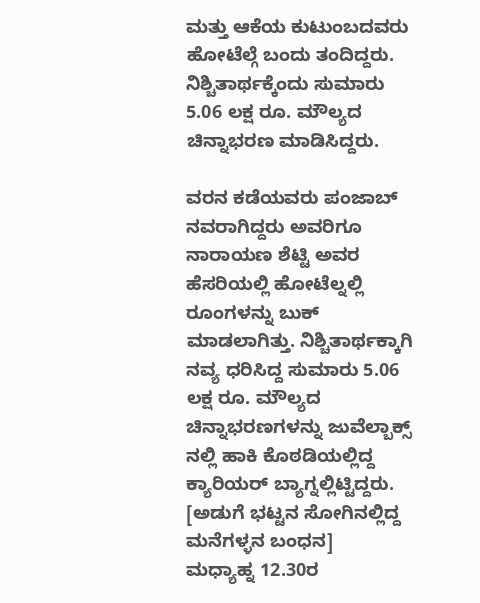ಮತ್ತು ಆಕೆಯ ಕುಟುಂಬದವರು ಹೋಟೆಲ್ಗೆ ಬಂದು ತಂದಿದ್ದರು. ನಿಶ್ಚಿತಾರ್ಥಕ್ಕೆಂದು ಸುಮಾರು 5.06 ಲಕ್ಷ ರೂ. ಮೌಲ್ಯದ ಚಿನ್ನಾಭರಣ ಮಾಡಿಸಿದ್ದರು.

ವರನ ಕಡೆಯವರು ಪಂಜಾಬ್ ನವರಾಗಿದ್ದರು ಅವರಿಗೂ ನಾರಾಯಣ ಶೆಟ್ಟಿ ಅವರ ಹೆಸರಿಯಲ್ಲಿ ಹೋಟೆಲ್ನಲ್ಲಿ ರೂಂಗಳನ್ನು ಬುಕ್ ಮಾಡಲಾಗಿತ್ತು. ನಿಶ್ಚಿತಾರ್ಥಕ್ಕಾಗಿ ನವ್ಯ ಧರಿಸಿದ್ದ ಸುಮಾರು 5.06 ಲಕ್ಷ ರೂ. ಮೌಲ್ಯದ ಚಿನ್ನಾಭರಣಗಳನ್ನು ಜುವೆಲ್ಬಾಕ್ಸ್ ನಲ್ಲಿ ಹಾಕಿ ಕೊಠಡಿಯಲ್ಲಿದ್ದ ಕ್ಯಾರಿಯರ್ ಬ್ಯಾಗ್ನಲ್ಲಿಟ್ಟಿದ್ದರು. [ಅಡುಗೆ ಭಟ್ಟನ ಸೋಗಿನಲ್ಲಿದ್ದ ಮನೆಗಳ್ಳನ ಬಂಧನ]
ಮಧ್ಯಾಹ್ನ 12.30ರ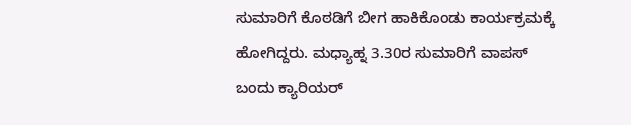ಸುಮಾರಿಗೆ ಕೊಠಡಿಗೆ ಬೀಗ ಹಾಕಿಕೊಂಡು ಕಾರ್ಯಕ್ರಮಕ್ಕೆ ಹೋಗಿದ್ದರು. ಮಧ್ಯಾಹ್ನ 3.30ರ ಸುಮಾರಿಗೆ ವಾಪಸ್ ಬಂದು ಕ್ಯಾರಿಯರ್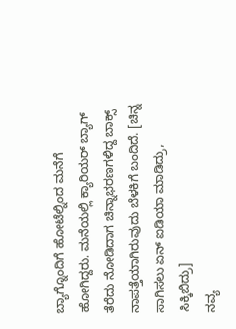ಬ್ಯಾಗ್ನೊಂದಿಗೆ ಹೋಟೆಲ್ನಿಂದ ಮನೆಗೆ ಹೋಗಿದ್ದರು. ಮನೆಯಲ್ಲಿ ಕ್ಯಾರಿಯರ್ ಬ್ಯಾಗ್ ತೆರೆದು ನೋಡಿದಾಗ ಚಿನ್ನಾಭರಣಗಳಿದ್ದ ಬಾಕ್ಸ್ ನಾಪತ್ತೆಯಾಗಿರುವುದು ಬೆಳಕಿಗೆ ಬಂದಿದೆ. [ಚಿನ್ನ ಸಾಗಿಸಲು ಏನ್ ಐಡಿಯಾ ಮಾಡಿದ್ರು, ಸಿಕ್ಕಿಬಿದ್ರು]
ನವ್ಯ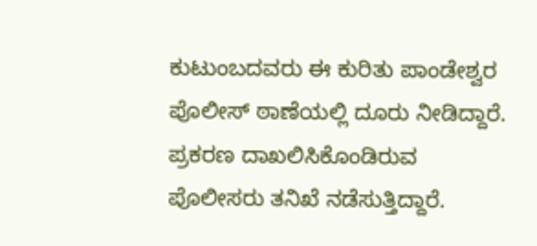ಕುಟುಂಬದವರು ಈ ಕುರಿತು ಪಾಂಡೇಶ್ವರ ಪೊಲೀಸ್ ಠಾಣೆಯಲ್ಲಿ ದೂರು ನೀಡಿದ್ದಾರೆ. ಪ್ರಕರಣ ದಾಖಲಿಸಿಕೊಂಡಿರುವ ಪೊಲೀಸರು ತನಿಖೆ ನಡೆಸುತ್ತಿದ್ದಾರೆ.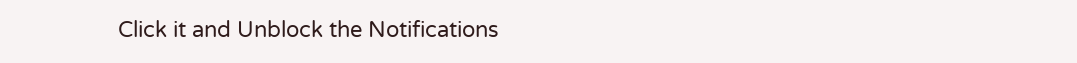Click it and Unblock the Notifications